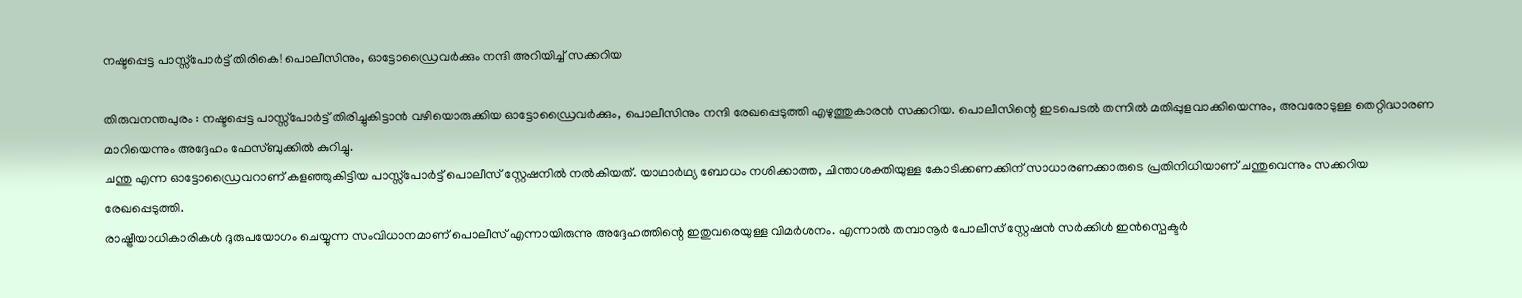നഷ്ടപ്പെട്ട പാസ്സ്പോർട്ട് തിരികെ! പൊലീസിനും, ഓട്ടോഡ്രൈവർക്കും നന്ദി അറിയിച്ച് സക്കറിയ

തിരുവനന്തപുരം : നഷ്ടപ്പെട്ട പാസ്സ്പോർട്ട് തിരിച്ചുകിട്ടാൻ വഴിയൊരുക്കിയ ഓട്ടോഡ്രൈവർക്കും, പൊലീസിനും നന്ദി രേഖപ്പെടുത്തി എഴുത്തുകാരൻ സക്കറിയ. പൊലീസിന്റെ ഇടപെടൽ തന്നിൽ മതിപ്പുളവാക്കിയെന്നും, അവരോടുള്ള തെറ്റിദ്ധാരണ മാറിയെന്നും അദ്ദേഹം ഫേസ്ബുക്കിൽ കുറിച്ചു.
ചന്തു എന്ന ഓട്ടോഡ്രൈവറാണ് കളഞ്ഞുകിട്ടിയ പാസ്സ്പോർട്ട് പൊലീസ് സ്റ്റേഷനിൽ നൽകിയത്. യാഥാർഥ്യ ബോധം നശിക്കാത്ത, ചിന്താശക്തിയുള്ള കോടിക്കണക്കിന് സാധാരണക്കാരുടെ പ്രതിനിധിയാണ് ചന്തുവെന്നും സക്കറിയ രേഖപ്പെടുത്തി.
രാഷ്ട്രീയാധികാരികൾ ദുരുപയോഗം ചെയ്യുന്ന സംവിധാനമാണ് പൊലീസ് എന്നായിരുന്നു അദ്ദേഹത്തിന്റെ ഇതുവരെയുള്ള വിമർശനം. എന്നാൽ തമ്പാനൂർ പോലീസ് സ്റ്റേഷൻ സർക്കിൾ ഇൻസ്പെക്ടർ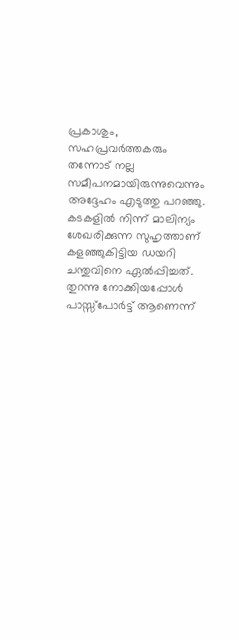പ്രകാശും, സഹപ്രവർത്തകരും തന്നോട് നല്ല സമീപനമായിരുന്നുവെന്നും അദ്ദേഹം എടുത്തു പറഞ്ഞു. കടകളിൽ നിന്ന് മാലിന്യം ശേഖരിക്കുന്ന സുഹൃത്താണ് കളഞ്ഞുകിട്ടിയ ഡയറി ചന്തുവിനെ ഏൽപ്പിച്ചത്. തുറന്നു നോക്കിയപ്പോൾ പാസ്സ്പോർട്ട് ആണെന്ന്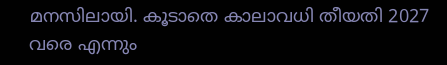മനസിലായി. കൂടാതെ കാലാവധി തീയതി 2027 വരെ എന്നും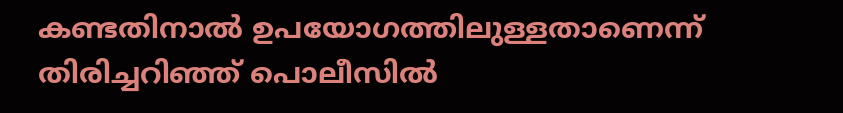കണ്ടതിനാൽ ഉപയോഗത്തിലുള്ളതാണെന്ന് തിരിച്ചറിഞ്ഞ് പൊലീസിൽ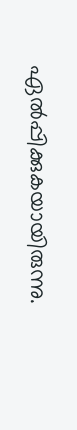ഏൽപ്പിക്കുകയായിരുന്നു.